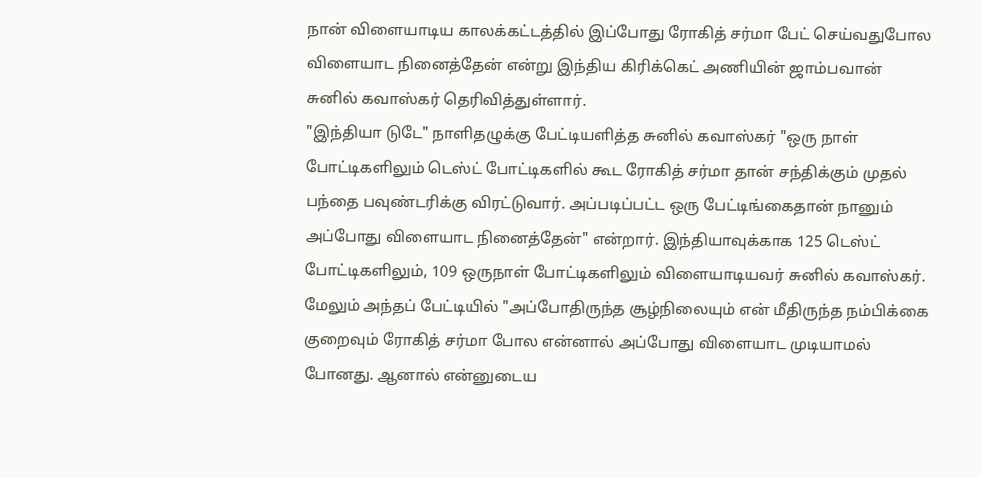நான் விளையாடிய காலக்கட்டத்தில் இப்போது ரோகித் சர்மா பேட் செய்வதுபோல விளையாட நினைத்தேன் என்று இந்திய கிரிக்கெட் அணியின் ஜாம்பவான் சுனில் கவாஸ்கர் தெரிவித்துள்ளார்.
"இந்தியா டுடே" நாளிதழுக்கு பேட்டியளித்த சுனில் கவாஸ்கர் "ஒரு நாள் போட்டிகளிலும் டெஸ்ட் போட்டிகளில் கூட ரோகித் சர்மா தான் சந்திக்கும் முதல் பந்தை பவுண்டரிக்கு விரட்டுவார். அப்படிப்பட்ட ஒரு பேட்டிங்கைதான் நானும் அப்போது விளையாட நினைத்தேன்" என்றார். இந்தியாவுக்காக 125 டெஸ்ட் போட்டிகளிலும், 109 ஒருநாள் போட்டிகளிலும் விளையாடியவர் சுனில் கவாஸ்கர்.
மேலும் அந்தப் பேட்டியில் "அப்போதிருந்த சூழ்நிலையும் என் மீதிருந்த நம்பிக்கை குறைவும் ரோகித் சர்மா போல என்னால் அப்போது விளையாட முடியாமல் போனது. ஆனால் என்னுடைய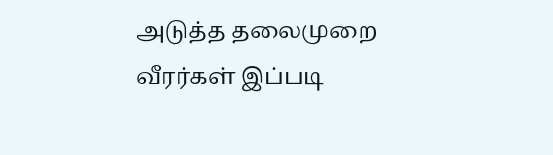அடுத்த தலைமுறை வீரர்கள் இப்படி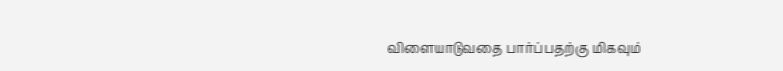விளையாடுவதை பார்ப்பதற்கு மிகவும்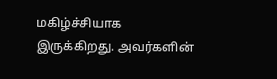மகிழ்ச்சியாக இருக்கிறது. அவர்களின்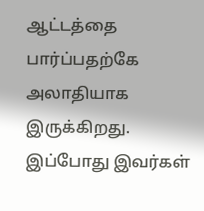ஆட்டத்தை பார்ப்பதற்கே அலாதியாக இருக்கிறது. இப்போது இவர்கள்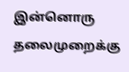இன்னொரு தலைமுறைக்கு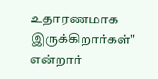உதாரணமாக இருக்கிறார்கள்" என்றார்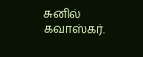சுனில் கவாஸ்கர்.